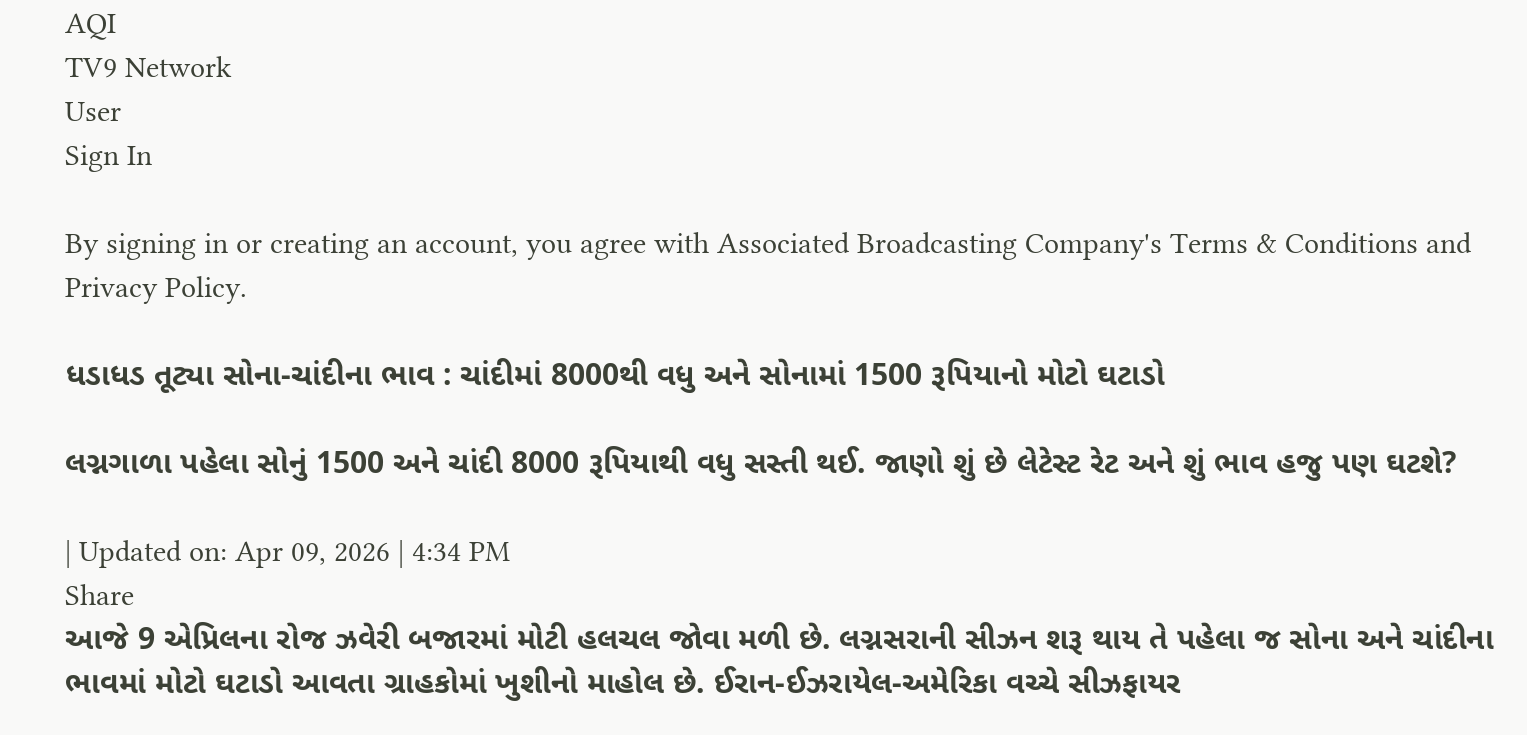AQI
TV9 Network
User
Sign In

By signing in or creating an account, you agree with Associated Broadcasting Company's Terms & Conditions and Privacy Policy.

ધડાધડ તૂટ્યા સોના-ચાંદીના ભાવ : ચાંદીમાં 8000થી વધુ અને સોનામાં 1500 રૂપિયાનો મોટો ઘટાડો

લગ્નગાળા પહેલા સોનું 1500 અને ચાંદી 8000 રૂપિયાથી વધુ સસ્તી થઈ. જાણો શું છે લેટેસ્ટ રેટ અને શું ભાવ હજુ પણ ઘટશે?

| Updated on: Apr 09, 2026 | 4:34 PM
Share
આજે 9 એપ્રિલના રોજ ઝવેરી બજારમાં મોટી હલચલ જોવા મળી છે. લગ્નસરાની સીઝન શરૂ થાય તે પહેલા જ સોના અને ચાંદીના ભાવમાં મોટો ઘટાડો આવતા ગ્રાહકોમાં ખુશીનો માહોલ છે. ઈરાન-ઈઝરાયેલ-અમેરિકા વચ્ચે સીઝફાયર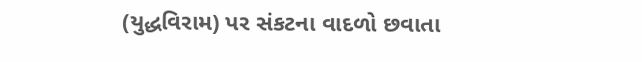(યુદ્ધવિરામ) પર સંકટના વાદળો છવાતા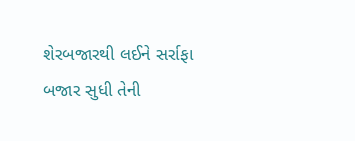શેરબજારથી લઈને સર્રાફા બજાર સુધી તેની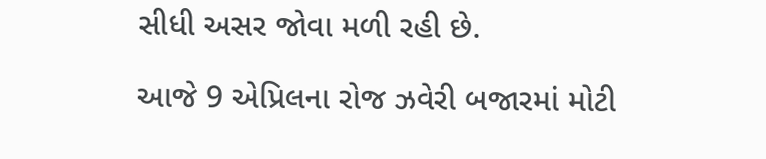સીધી અસર જોવા મળી રહી છે.

આજે 9 એપ્રિલના રોજ ઝવેરી બજારમાં મોટી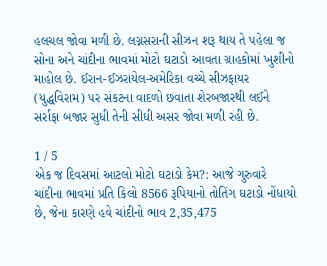હલચલ જોવા મળી છે. લગ્નસરાની સીઝન શરૂ થાય તે પહેલા જ સોના અને ચાંદીના ભાવમાં મોટો ઘટાડો આવતા ગ્રાહકોમાં ખુશીનો માહોલ છે. ઈરાન-ઈઝરાયેલ-અમેરિકા વચ્ચે સીઝફાયર (યુદ્ધવિરામ) પર સંકટના વાદળો છવાતા શેરબજારથી લઈને સર્રાફા બજાર સુધી તેની સીધી અસર જોવા મળી રહી છે.

1 / 5
એક જ દિવસમાં આટલો મોટો ઘટાડો કેમ?: આજે ગુરુવારે ચાંદીના ભાવમાં પ્રતિ કિલો 8566 રૂપિયાનો તોતિંગ ઘટાડો નોંધાયો છે, જેના કારણે હવે ચાંદીનો ભાવ 2,35,475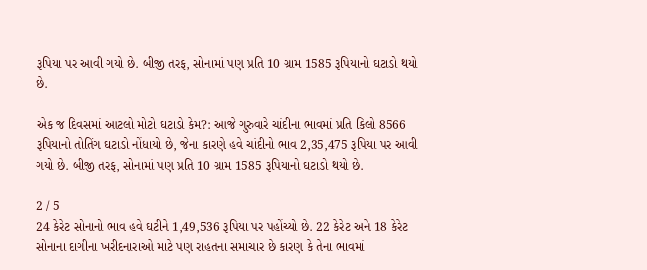રૂપિયા પર આવી ગયો છે. બીજી તરફ, સોનામાં પણ પ્રતિ 10 ગ્રામ 1585 રૂપિયાનો ઘટાડો થયો છે.

એક જ દિવસમાં આટલો મોટો ઘટાડો કેમ?: આજે ગુરુવારે ચાંદીના ભાવમાં પ્રતિ કિલો 8566 રૂપિયાનો તોતિંગ ઘટાડો નોંધાયો છે, જેના કારણે હવે ચાંદીનો ભાવ 2,35,475 રૂપિયા પર આવી ગયો છે. બીજી તરફ, સોનામાં પણ પ્રતિ 10 ગ્રામ 1585 રૂપિયાનો ઘટાડો થયો છે.

2 / 5
24 કેરેટ સોનાનો ભાવ હવે ઘટીને 1,49,536 રૂપિયા પર પહોંચ્યો છે. 22 કેરેટ અને 18 કેરેટ સોનાના દાગીના ખરીદનારાઓ માટે પણ રાહતના સમાચાર છે કારણ કે તેના ભાવમાં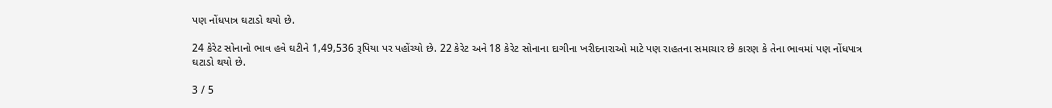પણ નોંધપાત્ર ઘટાડો થયો છે.

24 કેરેટ સોનાનો ભાવ હવે ઘટીને 1,49,536 રૂપિયા પર પહોંચ્યો છે. 22 કેરેટ અને 18 કેરેટ સોનાના દાગીના ખરીદનારાઓ માટે પણ રાહતના સમાચાર છે કારણ કે તેના ભાવમાં પણ નોંધપાત્ર ઘટાડો થયો છે.

3 / 5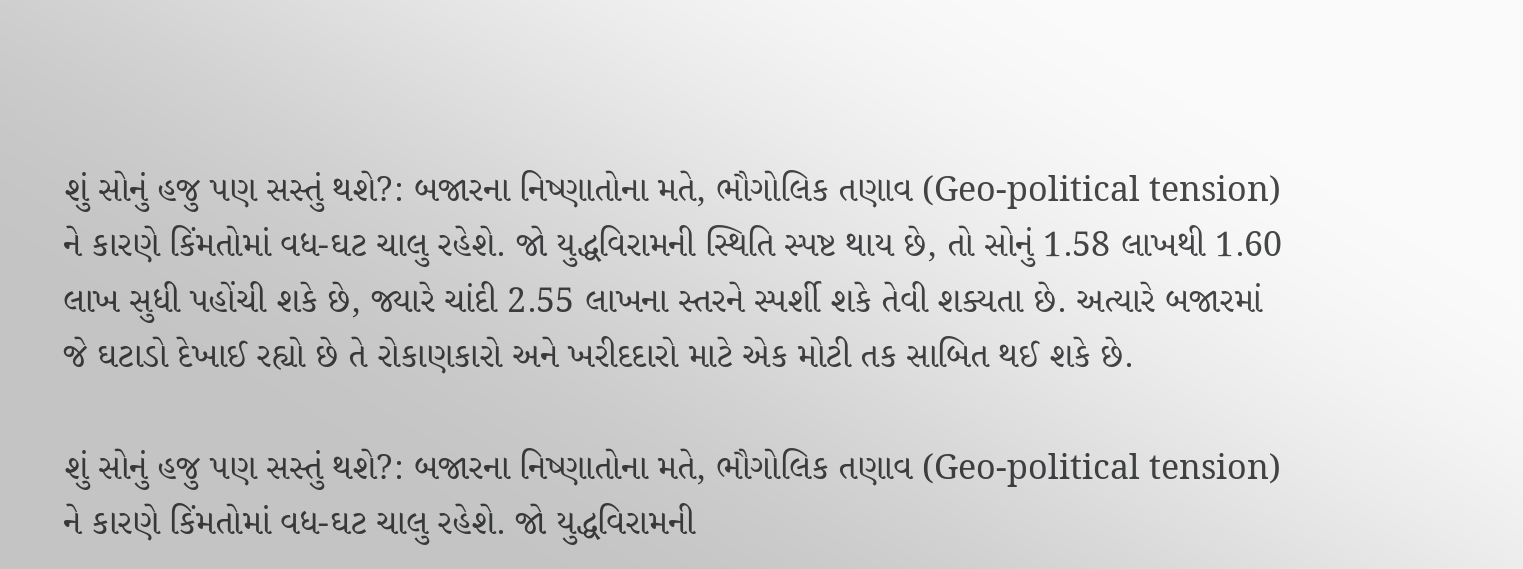શું સોનું હજુ પણ સસ્તું થશે?: બજારના નિષ્ણાતોના મતે, ભૌગોલિક તણાવ (Geo-political tension) ને કારણે કિંમતોમાં વધ-ઘટ ચાલુ રહેશે. જો યુદ્ધવિરામની સ્થિતિ સ્પષ્ટ થાય છે, તો સોનું 1.58 લાખથી 1.60 લાખ સુધી પહોંચી શકે છે, જ્યારે ચાંદી 2.55 લાખના સ્તરને સ્પર્શી શકે તેવી શક્યતા છે. અત્યારે બજારમાં જે ઘટાડો દેખાઈ રહ્યો છે તે રોકાણકારો અને ખરીદદારો માટે એક મોટી તક સાબિત થઈ શકે છે.

શું સોનું હજુ પણ સસ્તું થશે?: બજારના નિષ્ણાતોના મતે, ભૌગોલિક તણાવ (Geo-political tension) ને કારણે કિંમતોમાં વધ-ઘટ ચાલુ રહેશે. જો યુદ્ધવિરામની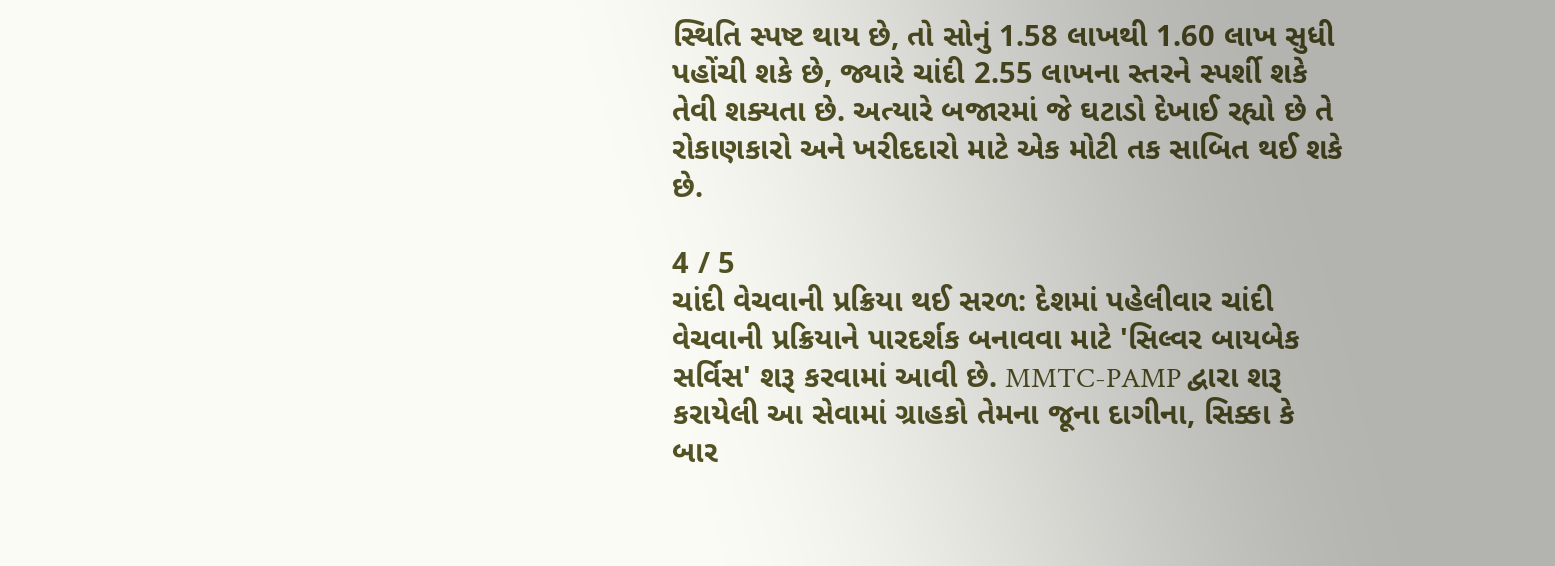સ્થિતિ સ્પષ્ટ થાય છે, તો સોનું 1.58 લાખથી 1.60 લાખ સુધી પહોંચી શકે છે, જ્યારે ચાંદી 2.55 લાખના સ્તરને સ્પર્શી શકે તેવી શક્યતા છે. અત્યારે બજારમાં જે ઘટાડો દેખાઈ રહ્યો છે તે રોકાણકારો અને ખરીદદારો માટે એક મોટી તક સાબિત થઈ શકે છે.

4 / 5
ચાંદી વેચવાની પ્રક્રિયા થઈ સરળ: દેશમાં પહેલીવાર ચાંદી વેચવાની પ્રક્રિયાને પારદર્શક બનાવવા માટે 'સિલ્વર બાયબેક સર્વિસ' શરૂ કરવામાં આવી છે. MMTC-PAMP દ્વારા શરૂ કરાયેલી આ સેવામાં ગ્રાહકો તેમના જૂના દાગીના, સિક્કા કે બાર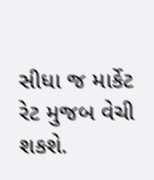સીધા જ માર્કેટ રેટ મુજબ વેચી શકશે.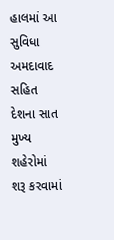હાલમાં આ સુવિધા અમદાવાદ સહિત દેશના સાત મુખ્ય શહેરોમાં શરૂ કરવામાં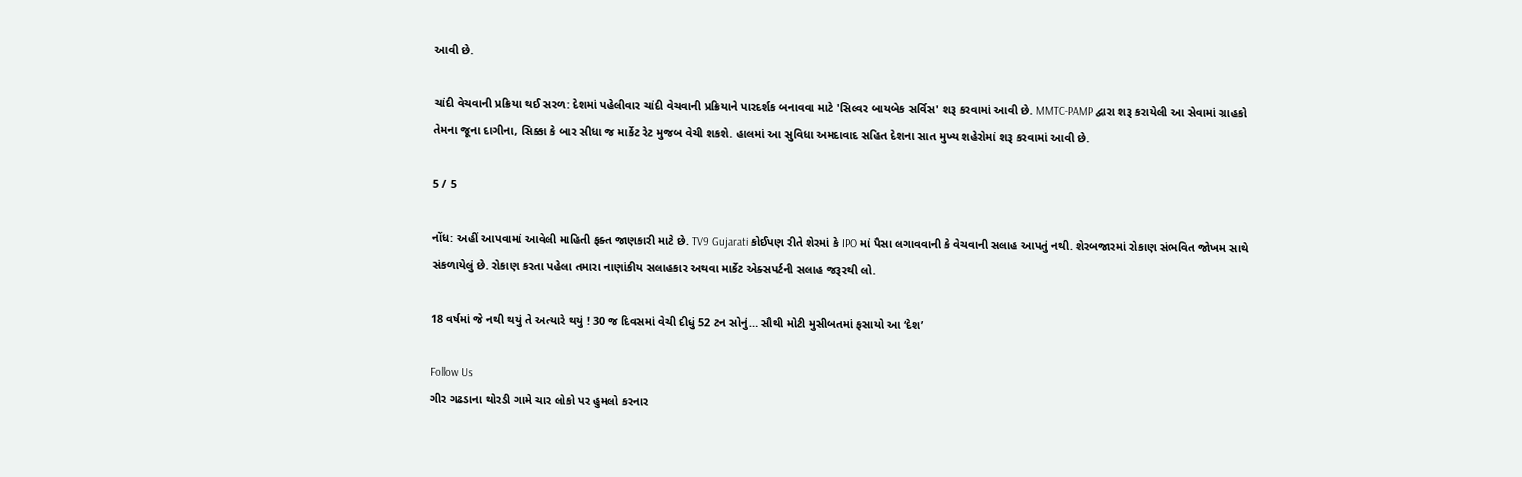આવી છે.

ચાંદી વેચવાની પ્રક્રિયા થઈ સરળ: દેશમાં પહેલીવાર ચાંદી વેચવાની પ્રક્રિયાને પારદર્શક બનાવવા માટે 'સિલ્વર બાયબેક સર્વિસ' શરૂ કરવામાં આવી છે. MMTC-PAMP દ્વારા શરૂ કરાયેલી આ સેવામાં ગ્રાહકો તેમના જૂના દાગીના, સિક્કા કે બાર સીધા જ માર્કેટ રેટ મુજબ વેચી શકશે. હાલમાં આ સુવિધા અમદાવાદ સહિત દેશના સાત મુખ્ય શહેરોમાં શરૂ કરવામાં આવી છે.

5 / 5

નોંધ: અહીં આપવામાં આવેલી માહિતી ફક્ત જાણકારી માટે છે. TV9 Gujarati કોઈપણ રીતે શેરમાં કે IPO માં પૈસા લગાવવાની કે વેચવાની સલાહ આપતું નથી. શેરબજારમાં રોકાણ સંભવિત જોખમ સાથે સંકળાયેલું છે. રોકાણ કરતા પહેલા તમારા નાણાંકીય સલાહકાર અથવા માર્કેટ એક્સપર્ટની સલાહ જરૂરથી લો.

18 વર્ષમાં જે નથી થયું તે અત્યારે થયું ! 30 જ દિવસમાં વેચી દીધું 52 ટન સોનું… સૌથી મોટી મુસીબતમાં ફસાયો આ ‘દેશ’

Follow Us
ગીર ગઢડાના થોરડી ગામે ચાર લોકો પર હુમલો કરનાર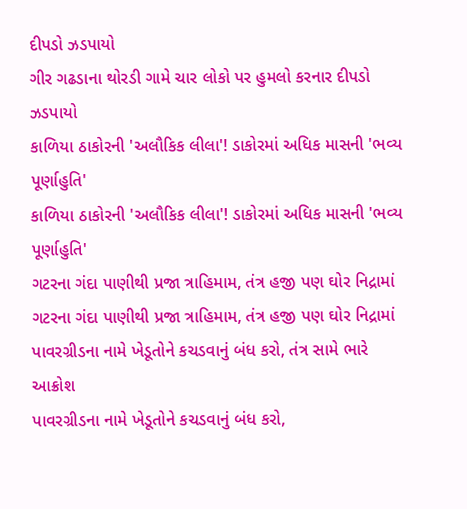દીપડો ઝડપાયો
ગીર ગઢડાના થોરડી ગામે ચાર લોકો પર હુમલો કરનાર દીપડો ઝડપાયો
કાળિયા ઠાકોરની 'અલૌકિક લીલા'! ડાકોરમાં અધિક માસની 'ભવ્ય પૂર્ણાહુતિ'
કાળિયા ઠાકોરની 'અલૌકિક લીલા'! ડાકોરમાં અધિક માસની 'ભવ્ય પૂર્ણાહુતિ'
ગટરના ગંદા પાણીથી પ્રજા ત્રાહિમામ, તંત્ર હજી પણ ઘોર નિદ્રામાં
ગટરના ગંદા પાણીથી પ્રજા ત્રાહિમામ, તંત્ર હજી પણ ઘોર નિદ્રામાં
પાવરગ્રીડના નામે ખેડૂતોને કચડવાનું બંધ કરો, તંત્ર સામે ભારે આક્રોશ
પાવરગ્રીડના નામે ખેડૂતોને કચડવાનું બંધ કરો,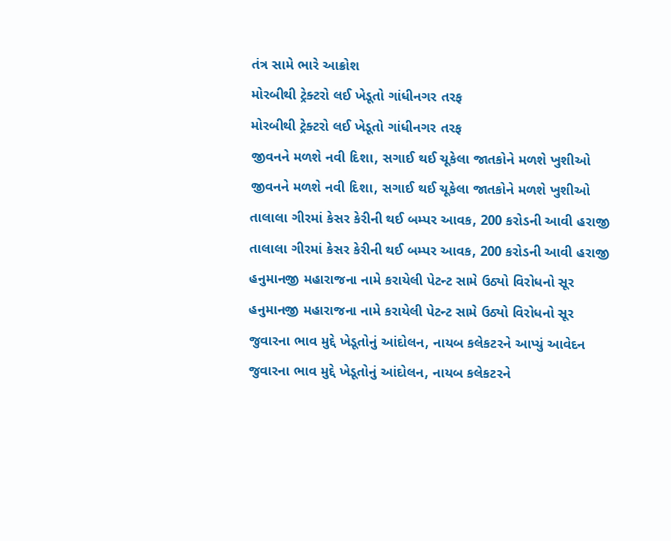તંત્ર સામે ભારે આક્રોશ
મોરબીથી ટ્રેક્ટરો લઈ ખેડૂતો ગાંધીનગર તરફ
મોરબીથી ટ્રેક્ટરો લઈ ખેડૂતો ગાંધીનગર તરફ
જીવનને મળશે નવી દિશા, સગાઈ થઈ ચૂકેલા જાતકોને મળશે ખુશીઓ
જીવનને મળશે નવી દિશા, સગાઈ થઈ ચૂકેલા જાતકોને મળશે ખુશીઓ
તાલાલા ગીરમાં કેસર કેરીની થઈ બમ્પર આવક, 200 કરોડની આવી હરાજી
તાલાલા ગીરમાં કેસર કેરીની થઈ બમ્પર આવક, 200 કરોડની આવી હરાજી
હનુમાનજી મહારાજના નામે કરાયેલી પેટન્ટ સામે ઉઠ્યો વિરોધનો સૂર
હનુમાનજી મહારાજના નામે કરાયેલી પેટન્ટ સામે ઉઠ્યો વિરોધનો સૂર
જુવારના ભાવ મુદ્દે ખેડૂતોનું આંદોલન, નાયબ કલેકટરને આપ્યું આવેદન
જુવારના ભાવ મુદ્દે ખેડૂતોનું આંદોલન, નાયબ કલેકટરને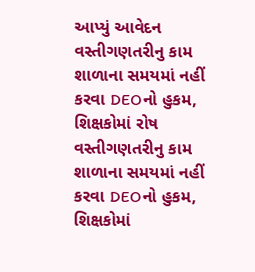આપ્યું આવેદન
વસ્તીગણતરીનુ કામ શાળાના સમયમાં નહીં કરવા DEOનો હુકમ, શિક્ષકોમાં રોષ
વસ્તીગણતરીનુ કામ શાળાના સમયમાં નહીં કરવા DEOનો હુકમ, શિક્ષકોમાં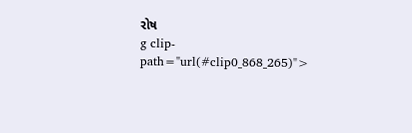રોષ
g clip-path="url(#clip0_868_265)">